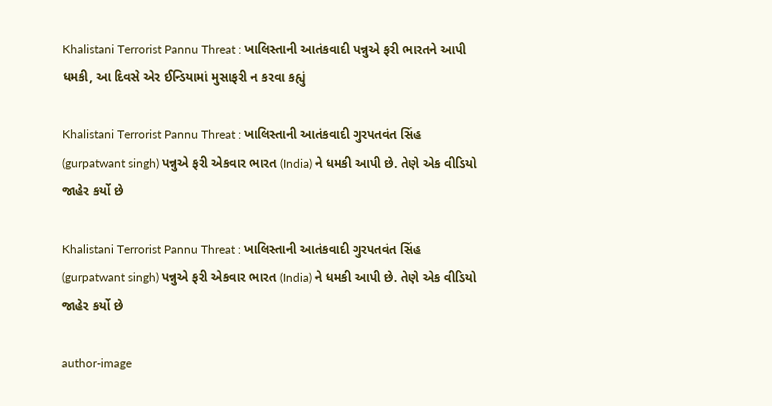Khalistani Terrorist Pannu Threat : ખાલિસ્તાની આતંકવાદી પન્નુએ ફરી ભારતને આપી ધમકી, આ દિવસે એર ઈન્ડિયામાં મુસાફરી ન કરવા કહ્યું

Khalistani Terrorist Pannu Threat : ખાલિસ્તાની આતંકવાદી ગુરપતવંત સિંહ (gurpatwant singh) પન્નુએ ફરી એકવાર ભારત (India) ને ધમકી આપી છે. તેણે એક વીડિયો જાહેર કર્યો છે

Khalistani Terrorist Pannu Threat : ખાલિસ્તાની આતંકવાદી ગુરપતવંત સિંહ (gurpatwant singh) પન્નુએ ફરી એકવાર ભારત (India) ને ધમકી આપી છે. તેણે એક વીડિયો જાહેર કર્યો છે

author-image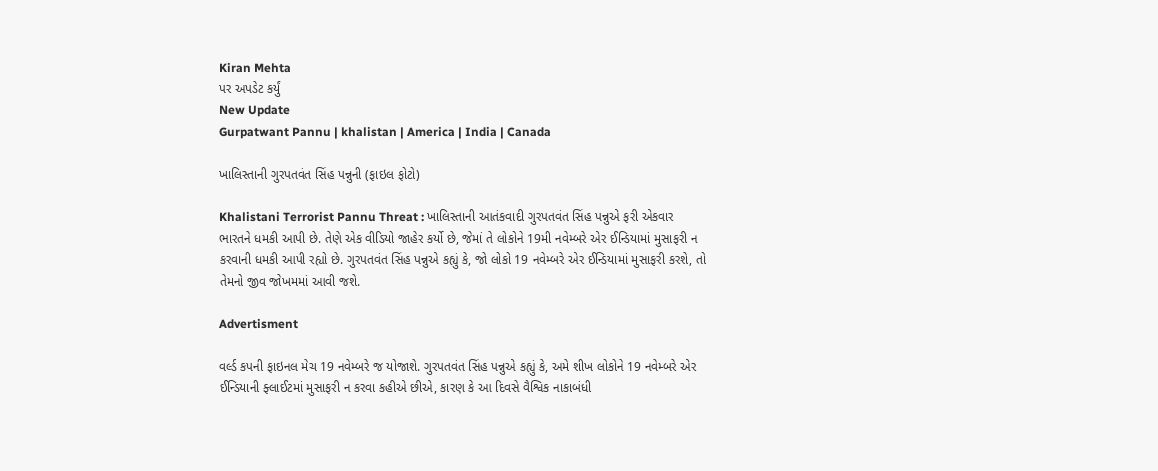Kiran Mehta
પર અપડેટ કર્યું
New Update
Gurpatwant Pannu | khalistan | America | India | Canada

ખાલિસ્તાની ગુરપતવંત સિંહ પન્નુની (ફાઇલ ફોટો)

Khalistani Terrorist Pannu Threat : ખાલિસ્તાની આતંકવાદી ગુરપતવંત સિંહ પન્નુએ ફરી એકવાર ભારતને ધમકી આપી છે. તેણે એક વીડિયો જાહેર કર્યો છે, જેમાં તે લોકોને 19મી નવેમ્બરે એર ઈન્ડિયામાં મુસાફરી ન કરવાની ધમકી આપી રહ્યો છે. ગુરપતવંત સિંહ પન્નુએ કહ્યું કે, જો લોકો 19 નવેમ્બરે એર ઈન્ડિયામાં મુસાફરી કરશે, તો તેમનો જીવ જોખમમાં આવી જશે.

Advertisment

વર્લ્ડ કપની ફાઇનલ મેચ 19 નવેમ્બરે જ યોજાશે. ગુરપતવંત સિંહ પન્નુએ કહ્યું કે, અમે શીખ લોકોને 19 નવેમ્બરે એર ઈન્ડિયાની ફ્લાઈટમાં મુસાફરી ન કરવા કહીએ છીએ, કારણ કે આ દિવસે વૈશ્વિક નાકાબંધી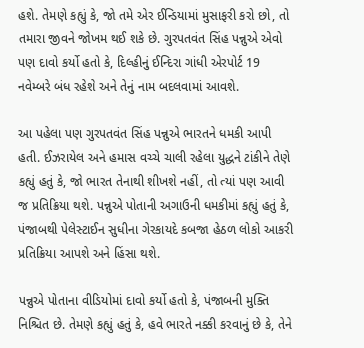હશે. તેમણે કહ્યું કે, જો તમે એર ઈન્ડિયામાં મુસાફરી કરો છો, તો તમારા જીવને જોખમ થઈ શકે છે. ગુરપતવંત સિંહ પન્નુએ એવો પણ દાવો કર્યો હતો કે, દિલ્હીનું ઈન્દિરા ગાંધી એરપોર્ટ 19 નવેમ્બરે બંધ રહેશે અને તેનું નામ બદલવામાં આવશે.

આ પહેલા પણ ગુરપતવંત સિંહ પન્નુએ ભારતને ધમકી આપી હતી. ઈઝરાયેલ અને હમાસ વચ્ચે ચાલી રહેલા યુદ્ધને ટાંકીને તેણે કહ્યું હતું કે, જો ભારત તેનાથી શીખશે નહીં, તો ત્યાં પણ આવી જ પ્રતિક્રિયા થશે. પન્નુએ પોતાની અગાઉની ધમકીમાં કહ્યું હતું કે, પંજાબથી પેલેસ્ટાઈન સુધીના ગેરકાયદે કબજા હેઠળ લોકો આકરી પ્રતિક્રિયા આપશે અને હિંસા થશે.

પન્નુએ પોતાના વીડિયોમાં દાવો કર્યો હતો કે, પંજાબની મુક્તિ નિશ્ચિત છે. તેમણે કહ્યું હતું કે, હવે ભારતે નક્કી કરવાનું છે કે, તેને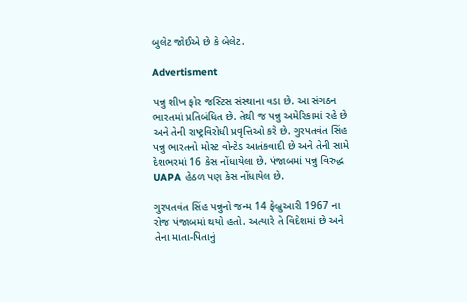બુલેટ જોઈએ છે કે બેલેટ.

Advertisment

પન્નુ શીખ ફોર જસ્ટિસ સંસ્થાના વડા છે. આ સંગઠન ભારતમાં પ્રતિબંધિત છે. તેથી જ પન્નુ અમેરિકામાં રહે છે અને તેની રાષ્ટ્રવિરોધી પ્રવૃત્તિઓ કરે છે. ગુરપતવંત સિંહ પન્નુ ભારતનો મોસ્ટ વોન્ટેડ આતંકવાદી છે અને તેની સામે દેશભરમાં 16 કેસ નોંધાયેલા છે. પંજાબમાં પન્નુ વિરુદ્ધ UAPA હેઠળ પણ કેસ નોંધાયેલ છે.

ગુરપતવંત સિંહ પન્નુનો જન્મ 14 ફેબ્રુઆરી 1967 ના રોજ પંજાબમાં થયો હતો. અત્યારે તે વિદેશમાં છે અને તેના માતા-પિતાનું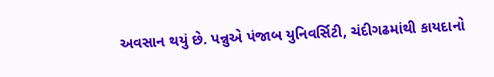અવસાન થયું છે. પન્નુએ પંજાબ યુનિવર્સિટી, ચંદીગઢમાંથી કાયદાનો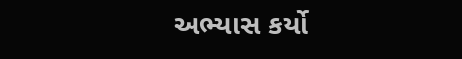અભ્યાસ કર્યો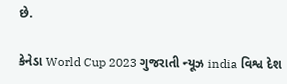છે.

કેનેડા World Cup 2023 ગુજરાતી ન્યૂઝ india વિશ્વ દેશ